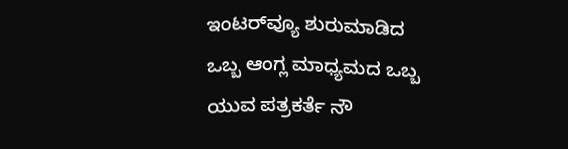ಇಂಟರ್‌ವ್ಯೂ ಶುರುಮಾಡಿದ ಒಬ್ಬ ಆಂಗ್ಲ ಮಾಧ್ಯಮದ ಒಬ್ಬ ಯುವ ಪತ್ರಕರ್ತೆ ನೌ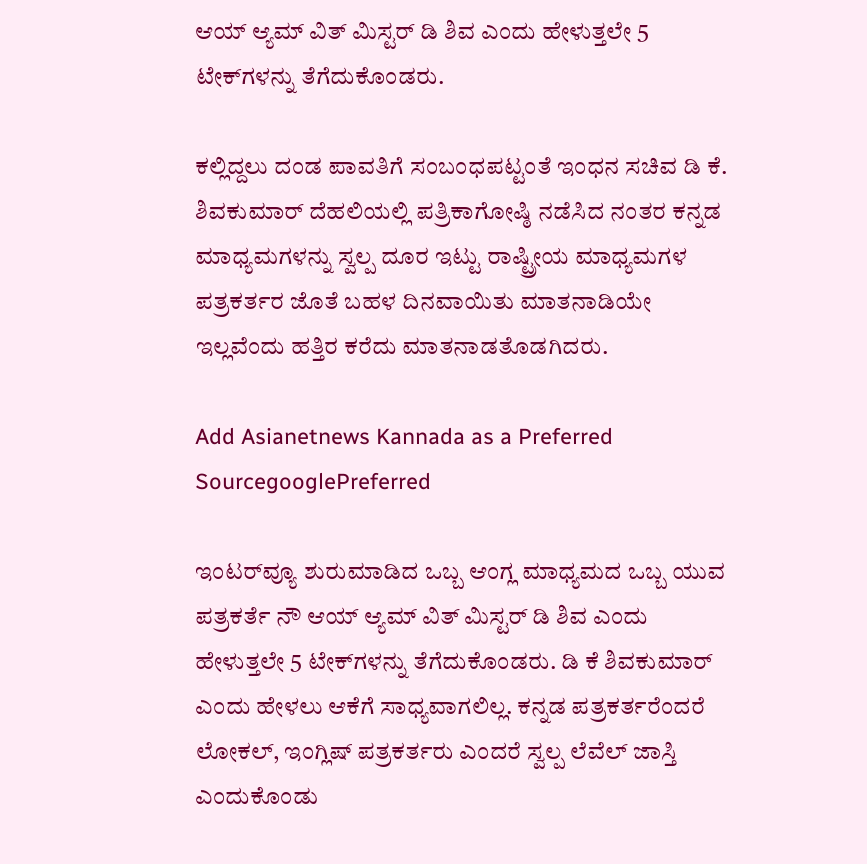ಆಯ್ ಆ್ಯಮ್ ವಿತ್ ಮಿಸ್ಟರ್ ಡಿ ಶಿವ ಎಂದು ಹೇಳುತ್ತಲೇ 5 ಟೇಕ್‌ಗಳನ್ನು ತೆಗೆದುಕೊಂಡರು.

ಕಲ್ಲಿದ್ದಲು ದಂಡ ಪಾವತಿಗೆ ಸಂಬಂಧಪಟ್ಟಂತೆ ಇಂಧನ ಸಚಿವ ಡಿ ಕೆ. ಶಿವಕುಮಾರ್ ದೆಹಲಿಯಲ್ಲಿ ಪತ್ರಿಕಾಗೋಷ್ಠಿ ನಡೆಸಿದ ನಂತರ ಕನ್ನಡ ಮಾಧ್ಯಮಗಳನ್ನು ಸ್ವಲ್ಪ ದೂರ ಇಟ್ಟು ರಾಷ್ಟ್ರೀಯ ಮಾಧ್ಯಮಗಳ ಪತ್ರಕರ್ತರ ಜೊತೆ ಬಹಳ ದಿನವಾಯಿತು ಮಾತನಾಡಿಯೇ ಇಲ್ಲವೆಂದು ಹತ್ತಿರ ಕರೆದು ಮಾತನಾಡತೊಡಗಿದರು.

Add Asianetnews Kannada as a Preferred SourcegooglePreferred

ಇಂಟರ್‌ವ್ಯೂ ಶುರುಮಾಡಿದ ಒಬ್ಬ ಆಂಗ್ಲ ಮಾಧ್ಯಮದ ಒಬ್ಬ ಯುವ ಪತ್ರಕರ್ತೆ ನೌ ಆಯ್ ಆ್ಯಮ್ ವಿತ್ ಮಿಸ್ಟರ್ ಡಿ ಶಿವ ಎಂದು ಹೇಳುತ್ತಲೇ 5 ಟೇಕ್‌ಗಳನ್ನು ತೆಗೆದುಕೊಂಡರು. ಡಿ ಕೆ ಶಿವಕುಮಾರ್ ಎಂದು ಹೇಳಲು ಆಕೆಗೆ ಸಾಧ್ಯವಾಗಲಿಲ್ಲ. ಕನ್ನಡ ಪತ್ರಕರ್ತರೆಂದರೆ ಲೋಕಲ್, ಇಂಗ್ಲಿಷ್ ಪತ್ರಕರ್ತರು ಎಂದರೆ ಸ್ವಲ್ಪ ಲೆವೆಲ್ ಜಾಸ್ತಿ ಎಂದುಕೊಂಡು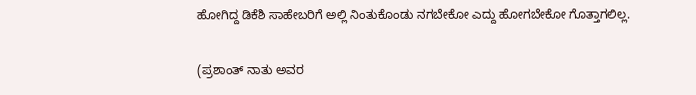ಹೋಗಿದ್ದ ಡಿಕೆಶಿ ಸಾಹೇಬರಿಗೆ ಅಲ್ಲಿ ನಿಂತುಕೊಂಡು ನಗಬೇಕೋ ಎದ್ದು ಹೋಗಬೇಕೋ ಗೊತ್ತಾಗಲಿಲ್ಲ.

(ಪ್ರಶಾಂತ್ ನಾತು ಅವರ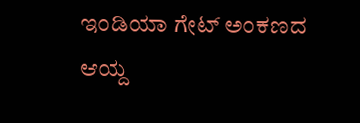ಇಂಡಿಯಾ ಗೇಟ್ ಅಂಕಣದ ಆಯ್ದ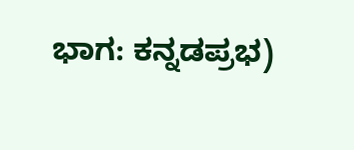ಭಾಗ: ಕನ್ನಡಪ್ರಭ)